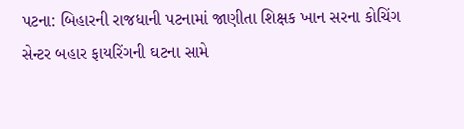પટના: બિહારની રાજધાની પટનામાં જાણીતા શિક્ષક ખાન સરના કોચિંગ સેન્ટર બહાર ફાયરિંગની ઘટના સામે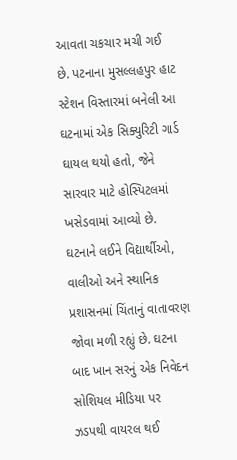આવતા ચકચાર મચી ગઈ છે. પટનાના મુસલ્લહપુર હાટ સ્ટેશન વિસ્તારમાં બનેલી આ ઘટનામાં એક સિક્યુરિટી ગાર્ડ ઘાયલ થયો હતો, જેને સારવાર માટે હોસ્પિટલમાં ખસેડવામાં આવ્યો છે. ઘટનાને લઈને વિદ્યાર્થીઓ, વાલીઓ અને સ્થાનિક પ્રશાસનમાં ચિંતાનું વાતાવરણ જોવા મળી રહ્યું છે. ઘટના બાદ ખાન સરનું એક નિવેદન સોશિયલ મીડિયા પર ઝડપથી વાયરલ થઈ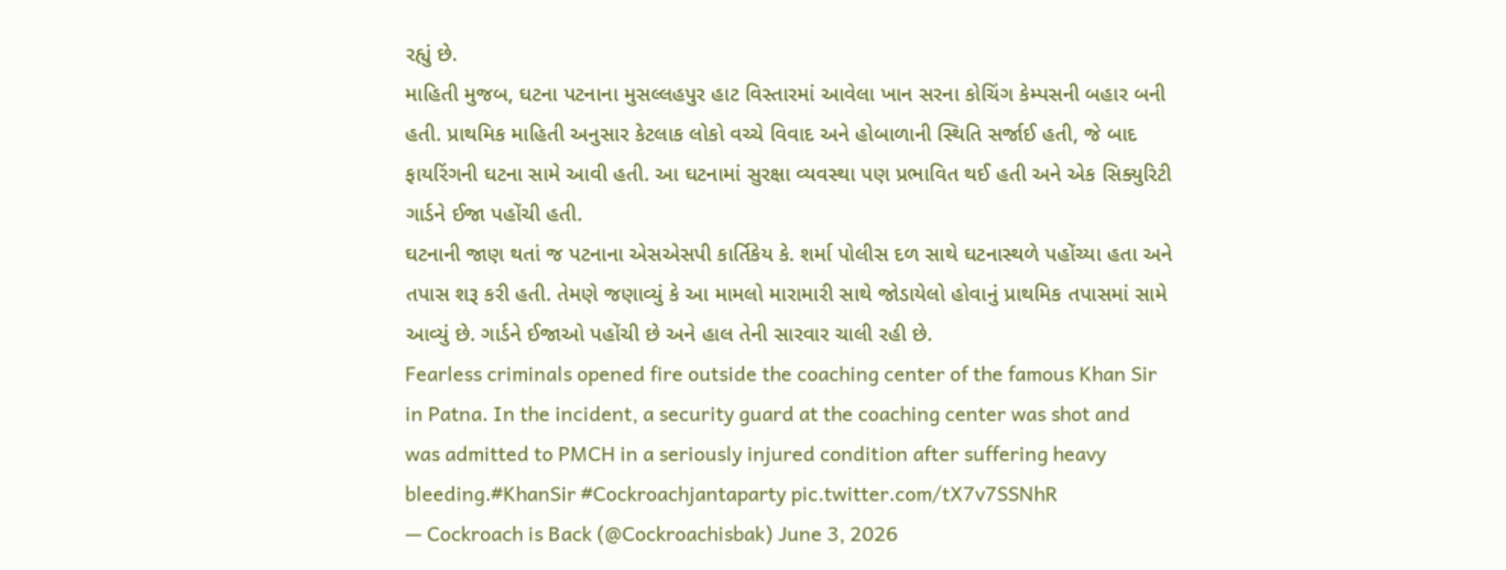રહ્યું છે.
માહિતી મુજબ, ઘટના પટનાના મુસલ્લહપુર હાટ વિસ્તારમાં આવેલા ખાન સરના કોચિંગ કેમ્પસની બહાર બની હતી. પ્રાથમિક માહિતી અનુસાર કેટલાક લોકો વચ્ચે વિવાદ અને હોબાળાની સ્થિતિ સર્જાઈ હતી, જે બાદ ફાયરિંગની ઘટના સામે આવી હતી. આ ઘટનામાં સુરક્ષા વ્યવસ્થા પણ પ્રભાવિત થઈ હતી અને એક સિક્યુરિટી ગાર્ડને ઈજા પહોંચી હતી.
ઘટનાની જાણ થતાં જ પટનાના એસએસપી કાર્તિકેય કે. શર્મા પોલીસ દળ સાથે ઘટનાસ્થળે પહોંચ્યા હતા અને તપાસ શરૂ કરી હતી. તેમણે જણાવ્યું કે આ મામલો મારામારી સાથે જોડાયેલો હોવાનું પ્રાથમિક તપાસમાં સામે આવ્યું છે. ગાર્ડને ઈજાઓ પહોંચી છે અને હાલ તેની સારવાર ચાલી રહી છે.
Fearless criminals opened fire outside the coaching center of the famous Khan Sir in Patna. In the incident, a security guard at the coaching center was shot and was admitted to PMCH in a seriously injured condition after suffering heavy bleeding.#KhanSir #Cockroachjantaparty pic.twitter.com/tX7v7SSNhR
— Cockroach is Back (@Cockroachisbak) June 3, 2026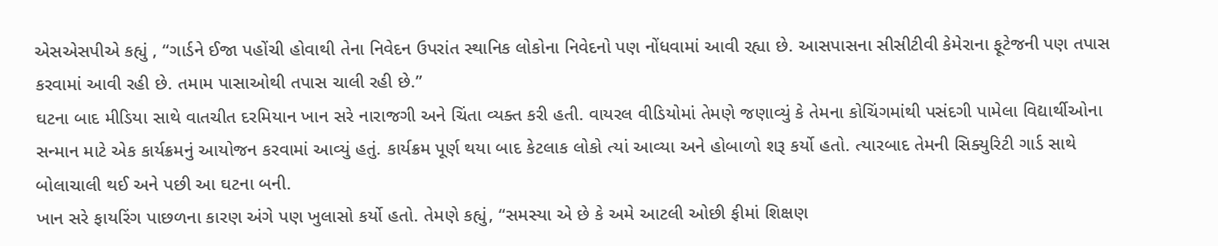એસએસપીએ કહ્યું , “ગાર્ડને ઈજા પહોંચી હોવાથી તેના નિવેદન ઉપરાંત સ્થાનિક લોકોના નિવેદનો પણ નોંધવામાં આવી રહ્યા છે. આસપાસના સીસીટીવી કેમેરાના ફૂટેજની પણ તપાસ કરવામાં આવી રહી છે. તમામ પાસાઓથી તપાસ ચાલી રહી છે.”
ઘટના બાદ મીડિયા સાથે વાતચીત દરમિયાન ખાન સરે નારાજગી અને ચિંતા વ્યક્ત કરી હતી. વાયરલ વીડિયોમાં તેમણે જણાવ્યું કે તેમના કોચિંગમાંથી પસંદગી પામેલા વિદ્યાર્થીઓના સન્માન માટે એક કાર્યક્રમનું આયોજન કરવામાં આવ્યું હતું. કાર્યક્રમ પૂર્ણ થયા બાદ કેટલાક લોકો ત્યાં આવ્યા અને હોબાળો શરૂ કર્યો હતો. ત્યારબાદ તેમની સિક્યુરિટી ગાર્ડ સાથે બોલાચાલી થઈ અને પછી આ ઘટના બની.
ખાન સરે ફાયરિંગ પાછળના કારણ અંગે પણ ખુલાસો કર્યો હતો. તેમણે કહ્યું, “સમસ્યા એ છે કે અમે આટલી ઓછી ફીમાં શિક્ષણ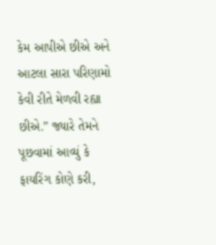કેમ આપીએ છીએ અને આટલા સારા પરિણામો કેવી રીતે મેળવી રહ્યા છીએ.” જ્યારે તેમને પૂછવામાં આવ્યું કે ફાયરિંગ કોણે કરી,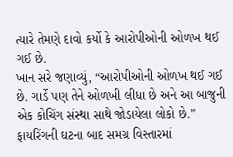ત્યારે તેમણે દાવો કર્યો કે આરોપીઓની ઓળખ થઈ ગઈ છે.
ખાન સરે જણાવ્યું, “આરોપીઓની ઓળખ થઈ ગઈ છે. ગાર્ડે પણ તેને ઓળખી લીધા છે અને આ બાજુની એક કોચિંગ સંસ્થા સાથે જોડાયેલા લોકો છે.”
ફાયરિંગની ઘટના બાદ સમગ્ર વિસ્તારમાં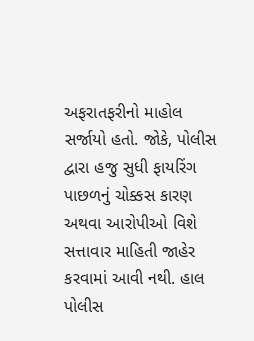અફરાતફરીનો માહોલ સર્જાયો હતો. જોકે, પોલીસ દ્વારા હજુ સુધી ફાયરિંગ પાછળનું ચોક્કસ કારણ અથવા આરોપીઓ વિશે સત્તાવાર માહિતી જાહેર કરવામાં આવી નથી. હાલ પોલીસ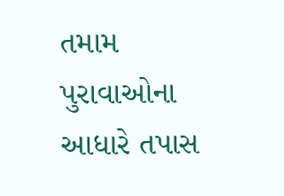તમામ પુરાવાઓના આધારે તપાસ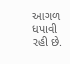આગળ ધપાવી રહી છે.